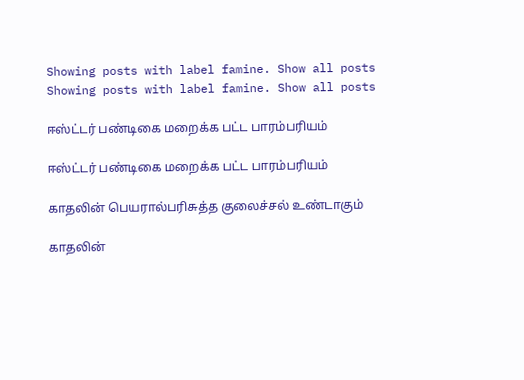Showing posts with label famine. Show all posts
Showing posts with label famine. Show all posts

ஈஸ்ட்டர் பண்டிகை மறைக்க பட்ட பாரம்பரியம்

ஈஸ்ட்டர் பண்டிகை மறைக்க பட்ட பாரம்பரியம்

காதலின் பெயரால்பரிசுத்த குலைச்சல் உண்டாகும்

காதலின்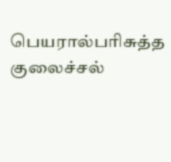பெயரால்பரிசுத்த குலைச்சல்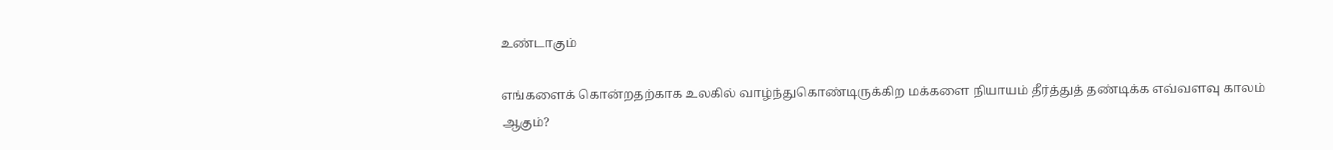உண்டாகும்

எங்களைக் கொன்றதற்காக உலகில் வாழ்ந்துகொண்டிருக்கிற மக்களை நியாயம் தீர்த்துத் தண்டிக்க எவ்வளவு காலம் ஆகும்?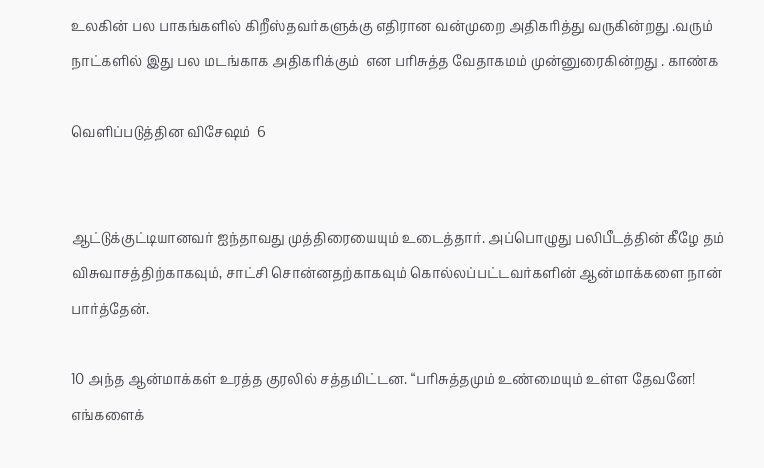உலகின் பல பாகங்களில் கிறீஸ்தவர்களுக்கு எதிரான வன்முறை அதிகரித்து வருகின்றது .வரும் நாட்களில் இது பல மடங்காக அதிகரிக்கும்  என பரிசுத்த வேதாகமம் முன்னுரைகின்றது . காண்க

வெளிப்படுத்தின விசேஷம்  6


ஆட்டுக்குட்டியானவர் ஐந்தாவது முத்திரையையும் உடைத்தார். அப்பொழுது பலிபீடத்தின் கீழே தம் விசுவாசத்திற்காகவும், சாட்சி சொன்னதற்காகவும் கொல்லப்பட்டவர்களின் ஆன்மாக்களை நான் பார்த்தேன்.

10 அந்த ஆன்மாக்கள் உரத்த குரலில் சத்தமிட்டன. “பரிசுத்தமும் உண்மையும் உள்ள தேவனே! எங்களைக்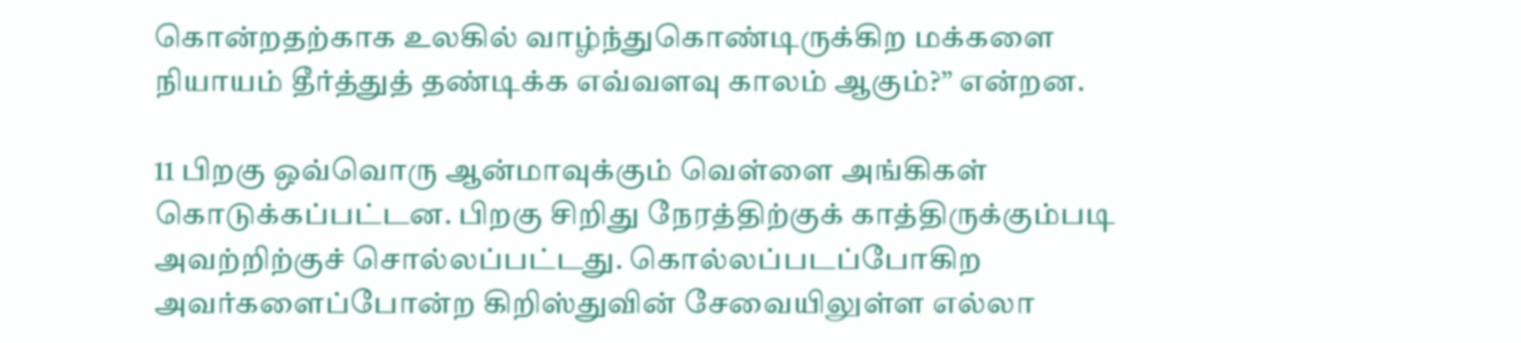கொன்றதற்காக உலகில் வாழ்ந்துகொண்டிருக்கிற மக்களை நியாயம் தீர்த்துத் தண்டிக்க எவ்வளவு காலம் ஆகும்?” என்றன.

11 பிறகு ஒவ்வொரு ஆன்மாவுக்கும் வெள்ளை அங்கிகள் கொடுக்கப்பட்டன. பிறகு சிறிது நேரத்திற்குக் காத்திருக்கும்படி அவற்றிற்குச் சொல்லப்பட்டது. கொல்லப்படப்போகிற அவர்களைப்போன்ற கிறிஸ்துவின் சேவையிலுள்ள எல்லா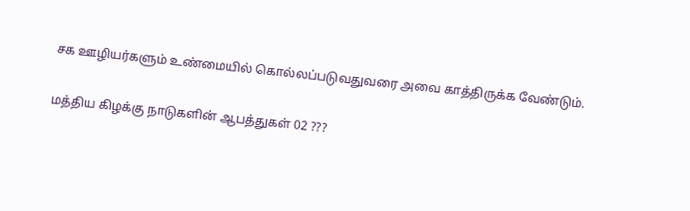சக ஊழியர்களும் உண்மையில் கொல்லப்படுவதுவரை அவை காத்திருக்க வேண்டும்.

மத்திய கிழக்கு நாடுகளின் ஆபத்துகள் 02 ???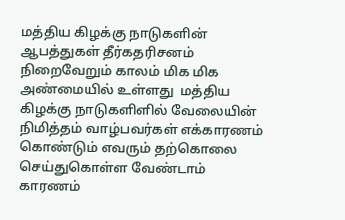மத்திய கிழக்கு நாடுகளின் ஆபத்துகள் தீர்கதரிசனம்  நிறைவேறும் காலம் மிக மிக அண்மையில் உள்ளது  மத்திய கிழக்கு நாடுகளிளில் வேலையின் நிமித்தம் வாழ்பவர்கள் எக்காரணம் கொண்டும் எவரும் தற்கொலை செய்துகொள்ள வேண்டாம் காரணம்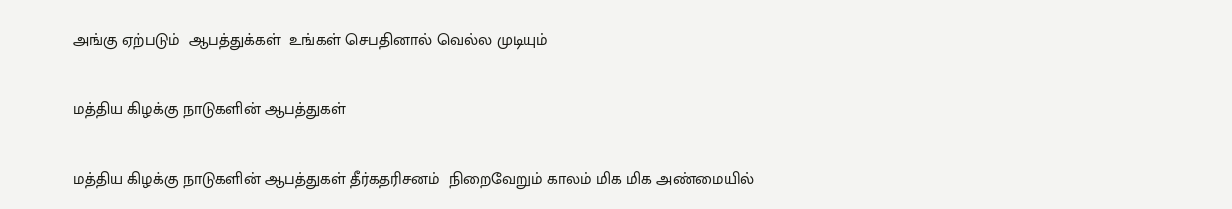அங்கு ஏற்படும்  ஆபத்துக்கள்  உங்கள் செபதினால் வெல்ல முடியும்

மத்திய கிழக்கு நாடுகளின் ஆபத்துகள்

மத்திய கிழக்கு நாடுகளின் ஆபத்துகள் தீர்கதரிசனம்  நிறைவேறும் காலம் மிக மிக அண்மையில்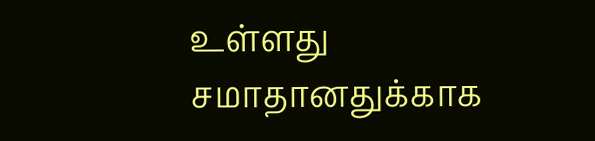உள்ளது  சமாதானதுக்காக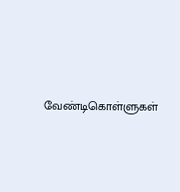வேண்டிகொள்ளுகள்